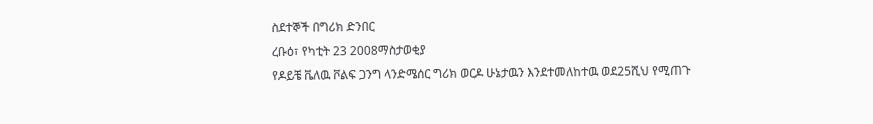ስደተኞች በግሪክ ድንበር
ረቡዕ፣ የካቲት 23 2008ማስታወቂያ
የዶይቼ ቬለዉ ቮልፍ ጋንግ ላንድሜሰር ግሪክ ወርዶ ሁኔታዉን እንደተመለከተዉ ወደ25ሺህ የሚጠጉ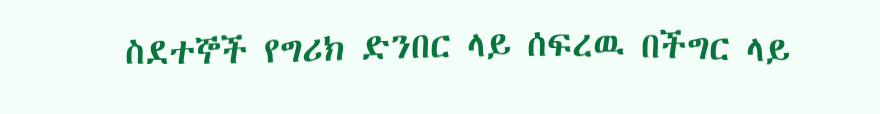ስደተኞች የግሪክ ድንበር ላይ ሰፍረዉ በችግር ላይ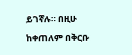ይገኛሉ። በዚሁ ከቀጠለም በቅርቡ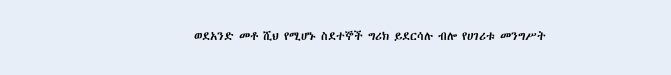ወደአንድ መቶ ሺህ የሚሆኑ ስደተኞች ግሪክ ይደርሳሉ ብሎ የሀገሪቱ መንግሥት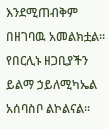እንደሚጠብቅም በዘገባዉ አመልክቷል። የበርሊኑ ዘጋቢያችን ይልማ ኃይለሚካኤል አሰባስቦ ልኮልናል።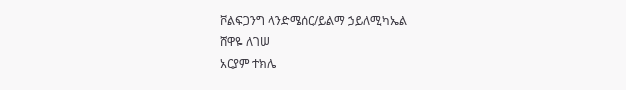ቮልፍጋንግ ላንድሜሰር/ይልማ ኃይለሚካኤል
ሸዋዬ ለገሠ
አርያም ተክሌ